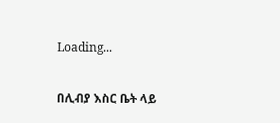Loading...

በሊብያ እስር ቤት ላይ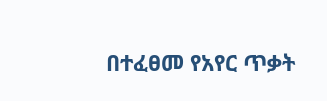በተፈፀመ የአየር ጥቃት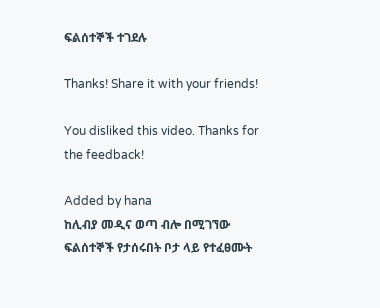ፍልሰተኞች ተገደሉ

Thanks! Share it with your friends!

You disliked this video. Thanks for the feedback!

Added by hana
ከሊብያ መዲና ወጣ ብሎ በሚገኘው ፍልሰተኞች የታሰሩበት ቦታ ላይ የተፈፀሙት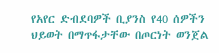የአየር ድብደባዎች ቢያንስ የ40 ሰዎችን ህይወት በማጥፋታቸው በጦርነት ወንጀል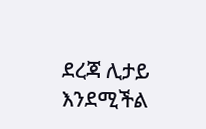ደረጃ ሊታይ እንደሚችል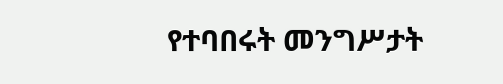የተባበሩት መንግሥታት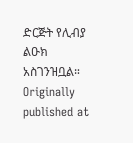ድርጅት የሊብያ ልዑክ አስገንዝቧል።
Originally published at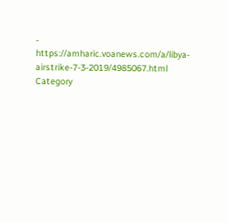- https://amharic.voanews.com/a/libya-airstrike-7-3-2019/4985067.html
Category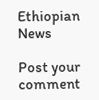Ethiopian News

Post your comment